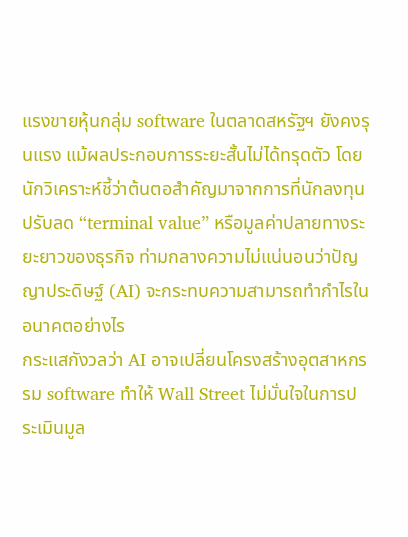แรงขายหุ้นกลุ่ม software ในตลาดสหรัฐฯ ยังคงรุนแรง แม้ผลประกอบการระยะสั้นไม่ได้ทรุดตัว โดยนักวิเคราะห์ชี้ว่าต้นตอสำคัญมาจากการที่นักลงทุนปรับลด “terminal value” หรือมูลค่าปลายทางระยะยาวของธุรกิจ ท่ามกลางความไม่แน่นอนว่าปัญญาประดิษฐ์ (AI) จะกระทบความสามารถทำกำไรในอนาคตอย่างไร
กระแสกังวลว่า AI อาจเปลี่ยนโครงสร้างอุตสาหกรรม software ทำให้ Wall Street ไม่มั่นใจในการประเมินมูล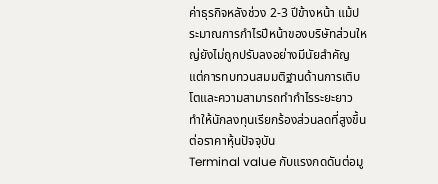ค่าธุรกิจหลังช่วง 2-3 ปีข้างหน้า แม้ประมาณการกำไรปีหน้าของบริษัทส่วนใหญ่ยังไม่ถูกปรับลงอย่างมีนัยสำคัญ แต่การทบทวนสมมติฐานด้านการเติบโตและความสามารถทำกำไรระยะยาว ทำให้นักลงทุนเรียกร้องส่วนลดที่สูงขึ้นต่อราคาหุ้นปัจจุบัน
Terminal value กับแรงกดดันต่อมู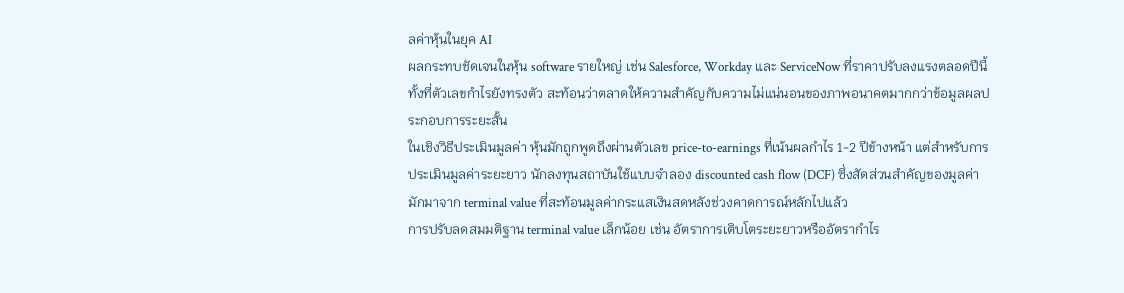ลค่าหุ้นในยุค AI
ผลกระทบชัดเจนในหุ้น software รายใหญ่ เช่น Salesforce, Workday และ ServiceNow ที่ราคาปรับลงแรงตลอดปีนี้ ทั้งที่ตัวเลขกำไรยังทรงตัว สะท้อนว่าตลาดให้ความสำคัญกับความไม่แน่นอนของภาพอนาคตมากกว่าข้อมูลผลประกอบการระยะสั้น
ในเชิงวิธีประเมินมูลค่า หุ้นมักถูกพูดถึงผ่านตัวเลข price-to-earnings ที่เน้นผลกำไร 1-2 ปีข้างหน้า แต่สำหรับการประเมินมูลค่าระยะยาว นักลงทุนสถาบันใช้แบบจำลอง discounted cash flow (DCF) ซึ่งสัดส่วนสำคัญของมูลค่ามักมาจาก terminal value ที่สะท้อนมูลค่ากระแสเงินสดหลังช่วงคาดการณ์หลักไปแล้ว
การปรับลดสมมติฐาน terminal value เล็กน้อย เช่น อัตราการเติบโตระยะยาวหรืออัตรากำไร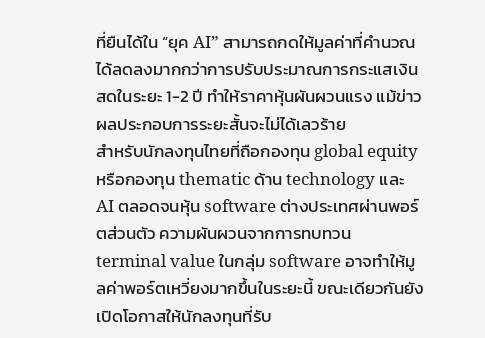ที่ยืนได้ใน “ยุค AI” สามารถกดให้มูลค่าที่คำนวณได้ลดลงมากกว่าการปรับประมาณการกระแสเงินสดในระยะ 1-2 ปี ทำให้ราคาหุ้นผันผวนแรง แม้ข่าวผลประกอบการระยะสั้นจะไม่ได้เลวร้าย
สำหรับนักลงทุนไทยที่ถือกองทุน global equity หรือกองทุน thematic ด้าน technology และ AI ตลอดจนหุ้น software ต่างประเทศผ่านพอร์ตส่วนตัว ความผันผวนจากการทบทวน terminal value ในกลุ่ม software อาจทำให้มูลค่าพอร์ตเหวี่ยงมากขึ้นในระยะนี้ ขณะเดียวกันยังเปิดโอกาสให้นักลงทุนที่รับ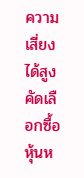ความเสี่ยงได้สูงคัดเลือกซื้อหุ้นห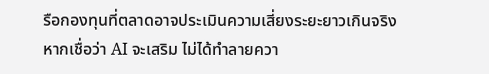รือกองทุนที่ตลาดอาจประเมินความเสี่ยงระยะยาวเกินจริง หากเชื่อว่า AI จะเสริม ไม่ได้ทำลายควา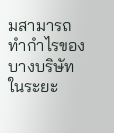มสามารถทำกำไรของบางบริษัทในระยะ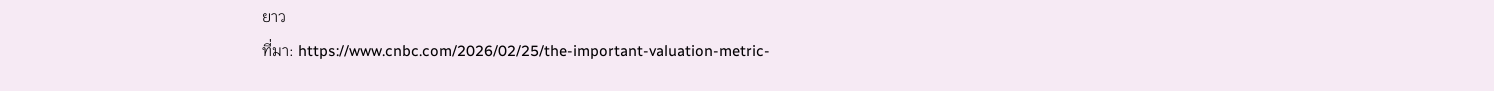ยาว
ที่มา: https://www.cnbc.com/2026/02/25/the-important-valuation-metric-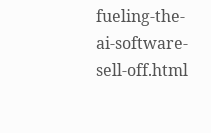fueling-the-ai-software-sell-off.html